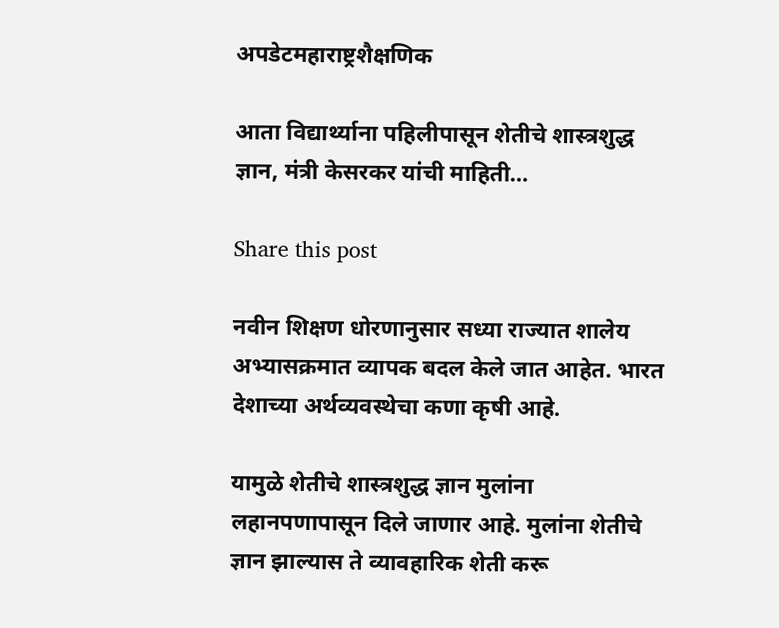अपडेटमहाराष्ट्रशैक्षणिक

आता विद्यार्थ्याना पहिलीपासून शेतीचे शास्त्रशुद्ध ज्ञान, मंत्री केसरकर यांची माहिती…

Share this post

नवीन शिक्षण धोरणानुसार सध्या राज्यात शालेय अभ्यासक्रमात व्यापक बदल केले जात आहेत. भारत देशाच्या अर्थव्यवस्थेचा कणा कृषी आहे.

यामुळे शेतीचे शास्त्रशुद्ध ज्ञान मुलांना लहानपणापासून दिले जाणार आहे. मुलांना शेतीचे ज्ञान झाल्यास ते व्यावहारिक शेती करू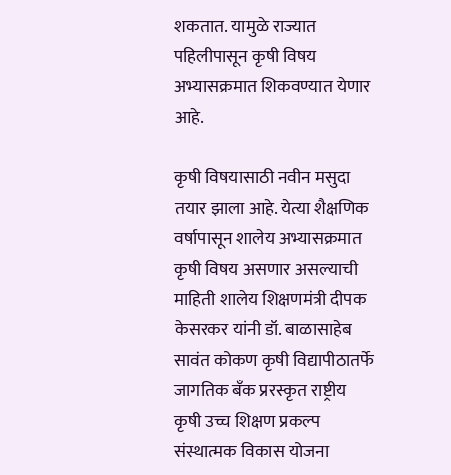शकतात. यामुळे राज्यात पहिलीपासून कृषी विषय अभ्यासक्रमात शिकवण्यात येणार आहे.

कृषी विषयासाठी नवीन मसुदा तयार झाला आहे. येत्या शैक्षणिक वर्षापासून शालेय अभ्यासक्रमात कृषी विषय असणार असल्याची माहिती शालेय शिक्षणमंत्री दीपक केसरकर यांनी डॉ. बाळासाहेब सावंत कोकण कृषी विद्यापीठातर्फे जागतिक बँक प्ररस्कृत राष्ट्रीय कृषी उच्च शिक्षण प्रकल्प संस्थात्मक विकास योजना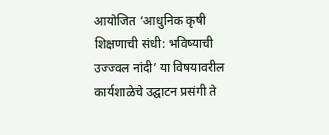आयोजित ‘आधु‌निक कृषी शिक्षणाची संधी: भविष्याची उज्ज्वल नांदी’ या विषयावरील कार्यशाळेचे उद्घाटन प्रसंगी ते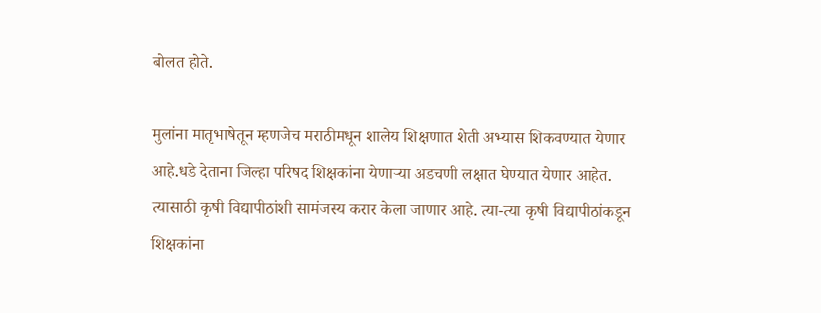बोलत होते.

मुलांना मातृभाषेतून म्हणजेच मराठीमधून शालेय शिक्षणात शेती अभ्यास शिकवण्यात येणार आहे.धडे देताना जिल्हा परिषद शिक्षकांना येणाऱ्या अडचणी लक्षात घेण्यात येणार आहेत. त्यासाठी कृषी विद्यापीठांशी सामंजस्य करार केला जाणार आहे. त्या-त्या कृषी विद्यापीठांकडून शिक्षकांना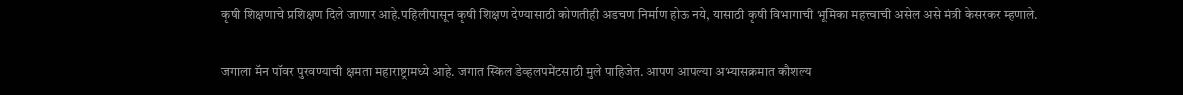कृषी शिक्षणाचे प्रशिक्षण दिले जाणार आहे.पहिलीपासून कृषी शिक्षण देण्यासाठी कोणतीही अडचण निर्माण होऊ नये, यासाठी कृषी विभागाची भूमिका महत्त्वाची असेल असे मंत्री केसरकर म्हणाले.

जगाला मॅन पॉवर पुरवण्याची क्षमता महाराष्ट्रामध्ये आहे. जगात स्किल डेव्हलपमेंटसाठी मुले पाहिजेत. आपण आपल्या अभ्यासक्रमात कौशल्य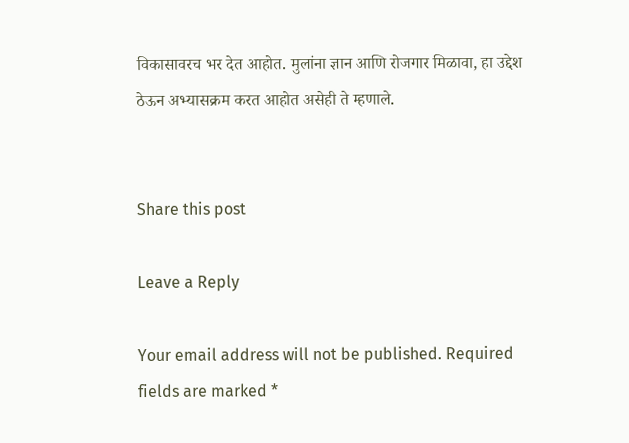विकासावरच भर देत आहोत. मुलांना ज्ञान आणि रोजगार मिळावा, हा उद्देश ठेऊन अभ्यासक्रम करत आहोत असेही ते म्हणाले.


Share this post

Leave a Reply

Your email address will not be published. Required fields are marked *